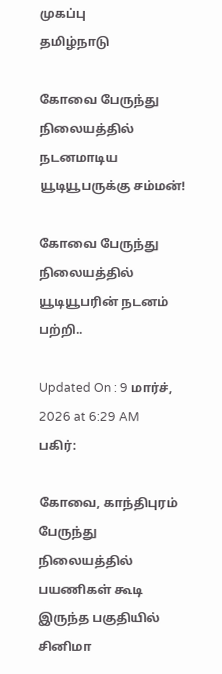முகப்பு
தமிழ்நாடு

கோவை பேருந்து நிலையத்தில் நடனமாடிய யூடியூபருக்கு சம்மன்!

கோவை பேருந்து நிலையத்தில் யூடியூபரின் நடனம் பற்றி..

Updated On : 9 மார்ச், 2026 at 6:29 AM
பகிர்:

கோவை, காந்திபுரம் பேருந்து நிலையத்தில் பயணிகள் கூடி இருந்த பகுதியில் சினிமா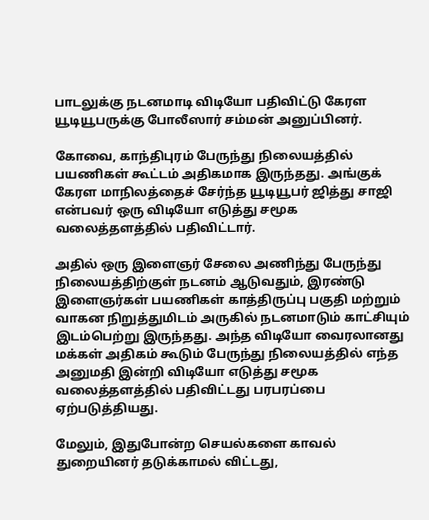பாடலுக்கு நடனமாடி விடியோ பதிவிட்டு கேரள யூடியூபருக்கு போலீஸார் சம்மன் அனுப்பினர்.

கோவை, காந்திபுரம் பேருந்து நிலையத்தில் பயணிகள் கூட்டம் அதிகமாக இருந்தது. அங்குக் கேரள மாநிலத்தைச் சேர்ந்த யூடியூபர் ஜித்து சாஜி என்பவர் ஒரு விடியோ எடுத்து சமூக வலைத்தளத்தில் பதிவிட்டார்.

அதில் ஒரு இளைஞர் சேலை அணிந்து பேருந்து நிலையத்திற்குள் நடனம் ஆடுவதும், இரண்டு இளைஞர்கள் பயணிகள் காத்திருப்பு பகுதி மற்றும் வாகன நிறுத்துமிடம் அருகில் நடனமாடும் காட்சியும் இடம்பெற்று இருந்தது. அந்த விடியோ வைரலானது மக்கள் அதிகம் கூடும் பேருந்து நிலையத்தில் எந்த அனுமதி இன்றி விடியோ எடுத்து சமூக வலைத்தளத்தில் பதிவிட்டது பரபரப்பை ஏற்படுத்தியது.

மேலும், இதுபோன்ற செயல்களை காவல் துறையினர் தடுக்காமல் விட்டது,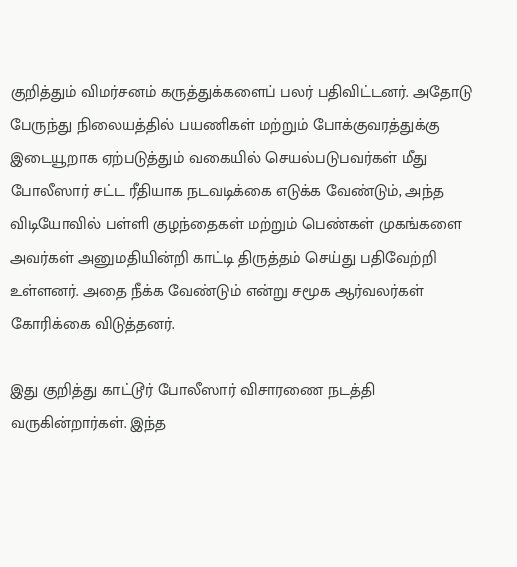குறித்தும் விமர்சனம் கருத்துக்களைப் பலர் பதிவிட்டனர். அதோடு பேருந்து நிலையத்தில் பயணிகள் மற்றும் போக்குவரத்துக்கு இடையூறாக ஏற்படுத்தும் வகையில் செயல்படுபவர்கள் மீது போலீஸார் சட்ட ரீதியாக நடவடிக்கை எடுக்க வேண்டும், அந்த விடியோவில் பள்ளி குழந்தைகள் மற்றும் பெண்கள் முகங்களை அவர்கள் அனுமதியின்றி காட்டி திருத்தம் செய்து பதிவேற்றி உள்ளனர். அதை நீக்க வேண்டும் என்று சமூக ஆர்வலர்கள் கோரிக்கை விடுத்தனர்.

இது குறித்து காட்டூர் போலீஸார் விசாரணை நடத்தி வருகின்றார்கள். இந்த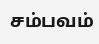சம்பவம்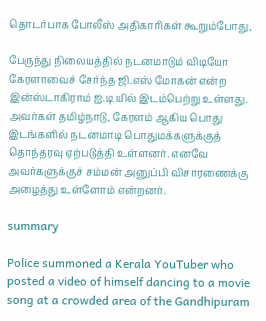தொடர்பாக போலீஸ் அதிகாரிகள் கூறும்போது,

பேருந்து நிலையத்தில் நடனமாடும் விடியோ கேரளாவைச் சேர்ந்த ஜி.எஸ் மோகன் என்ற இன்ஸ்டாகிராம் ஐ.டி யில் இடம்பெற்று உள்ளது. அவர்கள் தமிழ்நாடு, கேரளம் ஆகிய பொது இடங்களில் நடனமாடி பொதுமக்களுக்குத் தொந்தரவு ஏற்படுத்தி உள்ளனர். எனவே அவர்களுக்குச் சம்மன் அனுப்பி விசாரணைக்கு அழைத்து உள்ளோம் என்றனர்.

summary

Police summoned a Kerala YouTuber who posted a video of himself dancing to a movie song at a crowded area of the Gandhipuram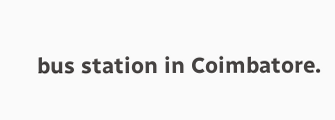bus station in Coimbatore.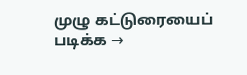முழு கட்டுரையைப் படிக்க →